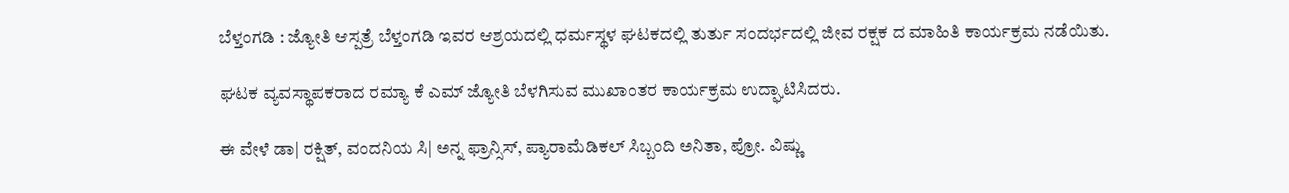ಬೆಳ್ತಂಗಡಿ : ಜ್ಯೋತಿ ಆಸ್ಪತ್ರೆ ಬೆಳ್ತಂಗಡಿ ಇವರ ಆಶ್ರಯದಲ್ಲಿ ಧರ್ಮಸ್ಥಳ ಘಟಕದಲ್ಲಿ ತುರ್ತು ಸಂದರ್ಭದಲ್ಲಿ ಜೀವ ರಕ್ಷಕ ದ ಮಾಹಿತಿ ಕಾರ್ಯಕ್ರಮ ನಡೆಯಿತು.

ಘಟಕ ವ್ಯವಸ್ಥಾಪಕರಾದ ರಮ್ಯಾ ಕೆ ಎಮ್ ಜ್ಯೋತಿ ಬೆಳಗಿಸುವ ಮುಖಾಂತರ ಕಾರ್ಯಕ್ರಮ ಉದ್ಘಾಟಿಸಿದರು.

ಈ ವೇಳೆ ಡಾ| ರಕ್ಷಿತ್, ವಂದನಿಯ ಸಿ| ಅನ್ನ ಫ್ರಾನ್ಸಿಸ್, ಪ್ಯಾರಾಮೆಡಿಕಲ್ ಸಿಬ್ಬಂದಿ ಅನಿತಾ, ಪ್ರೋ. ವಿಷ್ಣು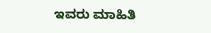ಇವರು ಮಾಹಿತಿ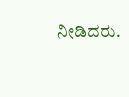ನೀಡಿದರು.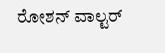ರೋಶನ್ ವಾಲ್ಟರ್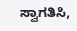ಸ್ವಾಗತಿಸಿ,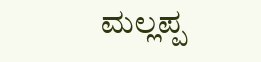ಮಲ್ಲಪ್ಪ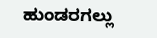ಹುಂಡರಗಲ್ಲು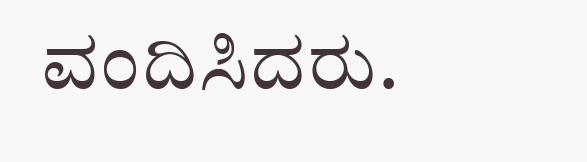ವಂದಿಸಿದರು.